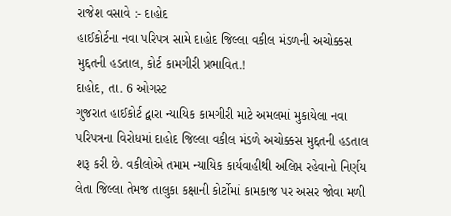રાજેશ વસાવે :- દાહોદ
હાઈકોર્ટના નવા પરિપત્ર સામે દાહોદ જિલ્લા વકીલ મંડળની અચોક્કસ મુદ્દતની હડતાલ, કોર્ટ કામગીરી પ્રભાવિત.!
દાહોદ, તા. 6 ઓગસ્ટ
ગુજરાત હાઈકોર્ટ દ્વારા ન્યાયિક કામગીરી માટે અમલમાં મુકાયેલા નવા પરિપત્રના વિરોધમાં દાહોદ જિલ્લા વકીલ મંડળે અચોક્કસ મુદ્દતની હડતાલ શરૂ કરી છે. વકીલોએ તમામ ન્યાયિક કાર્યવાહીથી અલિપ્ત રહેવાનો નિર્ણય લેતા જિલ્લા તેમજ તાલુકા કક્ષાની કોર્ટોમાં કામકાજ પર અસર જોવા મળી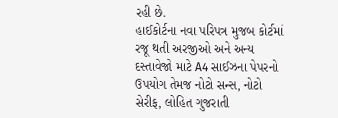રહી છે.
હાઈકોર્ટના નવા પરિપત્ર મુજબ કોર્ટમાં રજૂ થતી અરજીઓ અને અન્ય દસ્તાવેજો માટે A4 સાઈઝના પેપરનો ઉપયોગ તેમજ નોટો સન્સ, નોટો સેરીફ, લોહિત ગુજરાતી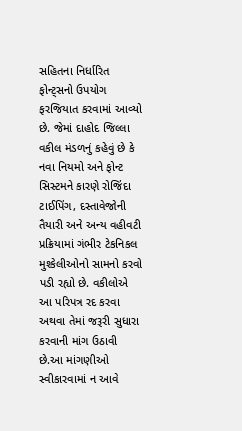સહિતના નિર્ધારિત ફોન્ટ્સનો ઉપયોગ ફરજિયાત કરવામાં આવ્યો છે. જેમાં દાહોદ જિલ્લા વકીલ મંડળનું કહેવું છે કે નવા નિયમો અને ફોન્ટ સિસ્ટમને કારણે રોજિંદા ટાઈપિંગ, દસ્તાવેજોની તૈયારી અને અન્ય વહીવટી પ્રક્રિયામાં ગંભીર ટેકનિકલ મુશ્કેલીઓનો સામનો કરવો પડી રહ્યો છે. વકીલોએ આ પરિપત્ર રદ કરવા અથવા તેમાં જરૂરી સુધારા કરવાની માંગ ઉઠાવી છે.આ માંગણીઓ સ્વીકારવામાં ન આવે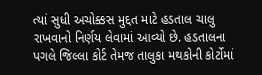ત્યાં સુધી અચોક્કસ મુદ્દત માટે હડતાલ ચાલુ રાખવાનો નિર્ણય લેવામાં આવ્યો છે. હડતાલના પગલે જિલ્લા કોર્ટ તેમજ તાલુકા મથકોની કોર્ટોમાં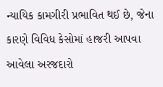ન્યાયિક કામગીરી પ્રભાવિત થઈ છે, જેના કારણે વિવિધ કેસોમાં હાજરી આપવા આવેલા અરજદારો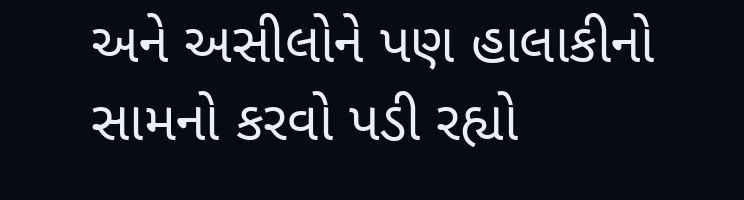અને અસીલોને પણ હાલાકીનો સામનો કરવો પડી રહ્યો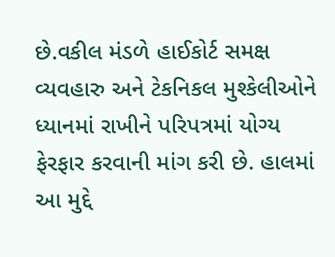છે.વકીલ મંડળે હાઈકોર્ટ સમક્ષ વ્યવહારુ અને ટેકનિકલ મુશ્કેલીઓને ધ્યાનમાં રાખીને પરિપત્રમાં યોગ્ય ફેરફાર કરવાની માંગ કરી છે. હાલમાં આ મુદ્દે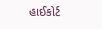હાઈકોર્ટ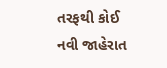તરફથી કોઈ નવી જાહેરાત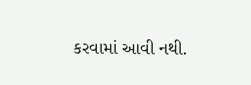કરવામાં આવી નથી.